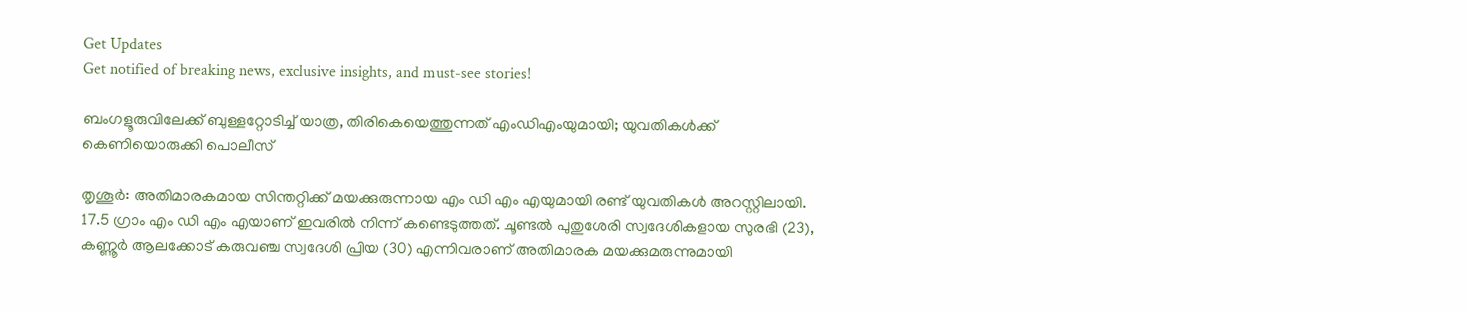Get Updates
Get notified of breaking news, exclusive insights, and must-see stories!

ബംഗളൂരുവിലേക്ക് ബുള്ളറ്റോടിച്ച് യാത്ര, തിരികെയെത്തുന്നത് എംഡിഎംയുമായി; യുവതികൾക്ക് കെണിയൊരുക്കി പൊലീസ്

തൃശൂര്‍: അതിമാരകമായ സിന്തറ്റിക്ക് മയക്കുരുന്നായ എം ഡി എം എയുമായി രണ്ട് യുവതികള്‍ അറസ്റ്റിലായി. 17.5 ഗ്രാം എം ഡി എം എയാണ് ഇവരില്‍ നിന്ന് കണ്ടെടുത്തത്. ചൂണ്ടല്‍ പുതുശേരി സ്വദേശികളായ സുരഭി (23), കണ്ണൂര്‍ ആലക്കോട് കരുവഞ്ച സ്വദേശി പ്രിയ (30) എന്നിവരാണ് അതിമാരക മയക്കുമരുന്നുമായി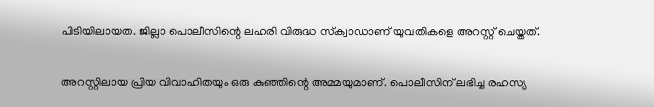പിടിയിലായത. ജില്ലാ പൊലീസിന്റെ ലഹരി വിരുദ്ധ സ്‌ക്വാഡാണ് യുവതികളെ അറസ്റ്റ് ചെയ്തത്.

അറസ്റ്റിലായ പ്രിയ വിവാഹിതയും ഒരു കുഞ്ഞിന്റെ അമ്മയുമാണ്. പൊലീസിന് ലഭിച്ച രഹസ്യ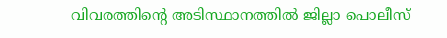വിവരത്തിന്റെ അടിസ്ഥാനത്തില്‍ ജില്ലാ പൊലീസ്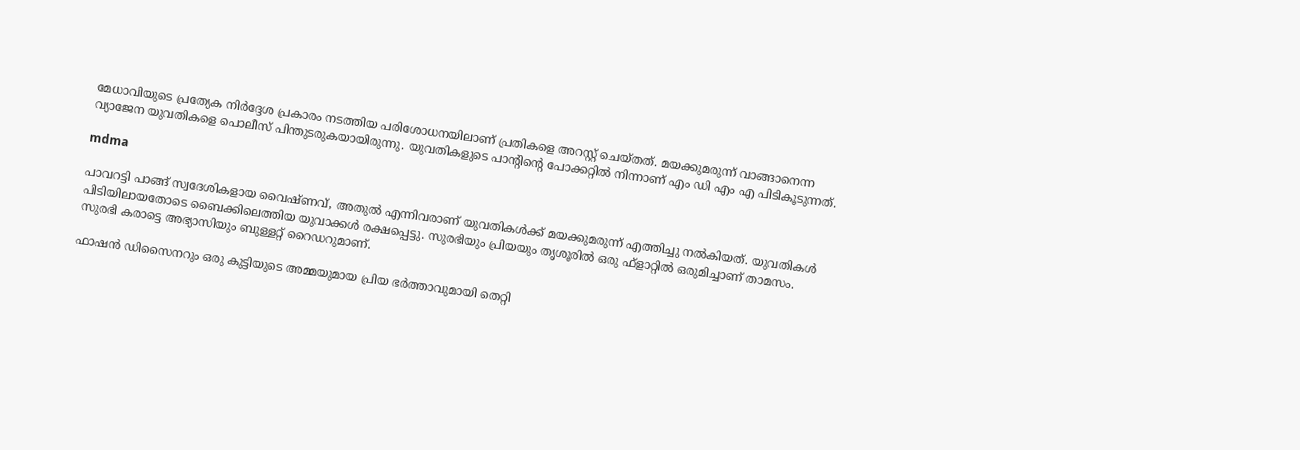മേധാവിയുടെ പ്രത്യേക നിര്‍ദ്ദേശ പ്രകാരം നടത്തിയ പരിശോധനയിലാണ് പ്രതികളെ അറസ്റ്റ് ചെയ്തത്. മയക്കുമരുന്ന് വാങ്ങാനെന്ന വ്യാജേന യുവതികളെ പൊലീസ് പിന്തുടരുകയായിരുന്നു. യുവതികളുടെ പാന്റിന്റെ പോക്കറ്റില്‍ നിന്നാണ് എം ഡി എം എ പിടികൂടുന്നത്.

mdma

പാവറട്ടി പാങ്ങ് സ്വദേശികളായ വൈഷ്ണവ്, അതുല്‍ എന്നിവരാണ് യുവതികള്‍ക്ക് മയക്കുമരുന്ന് എത്തിച്ചു നല്‍കിയത്. യുവതികള്‍ പിടിയിലായതോടെ ബൈക്കിലെത്തിയ യുവാക്കള്‍ രക്ഷപ്പെട്ടു. സുരഭിയും പ്രിയയും തൃശൂരില്‍ ഒരു ഫ്ളാറ്റില്‍ ഒരുമിച്ചാണ് താമസം. സുരഭി കരാട്ടെ അഭ്യാസിയും ബുള്ളറ്റ് റൈഡറുമാണ്.

ഫാഷന്‍ ഡിസൈനറും ഒരു കുട്ടിയുടെ അമ്മയുമായ പ്രിയ ഭര്‍ത്താവുമായി തെറ്റി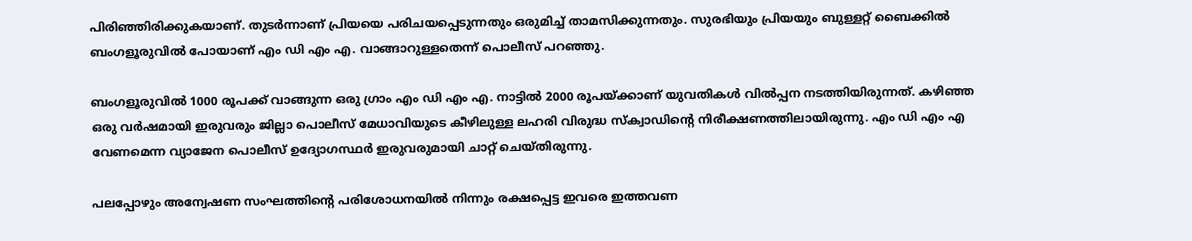പിരിഞ്ഞിരിക്കുകയാണ്. തുടര്‍ന്നാണ് പ്രിയയെ പരിചയപ്പെടുന്നതും ഒരുമിച്ച് താമസിക്കുന്നതും. സുരഭിയും പ്രിയയും ബുള്ളറ്റ് ബൈക്കില്‍ ബംഗളൂരുവില്‍ പോയാണ് എം ഡി എം എ. വാങ്ങാറുള്ളതെന്ന് പൊലീസ് പറഞ്ഞു.

ബംഗളൂരുവില്‍ 1000 രൂപക്ക് വാങ്ങുന്ന ഒരു ഗ്രാം എം ഡി എം എ. നാട്ടില്‍ 2000 രൂപയ്ക്കാണ് യുവതികള്‍ വില്‍പ്പന നടത്തിയിരുന്നത്. കഴിഞ്ഞ ഒരു വര്‍ഷമായി ഇരുവരും ജില്ലാ പൊലീസ് മേധാവിയുടെ കീഴിലുള്ള ലഹരി വിരുദ്ധ സ്‌ക്വാഡിന്റെ നിരീക്ഷണത്തിലായിരുന്നു. എം ഡി എം എ വേണമെന്ന വ്യാജേന പൊലീസ് ഉദ്യോഗസ്ഥര്‍ ഇരുവരുമായി ചാറ്റ് ചെയ്തിരുന്നു.

പലപ്പോഴും അന്വേഷണ സംഘത്തിന്റെ പരിശോധനയില്‍ നിന്നും രക്ഷപ്പെട്ട ഇവരെ ഇത്തവണ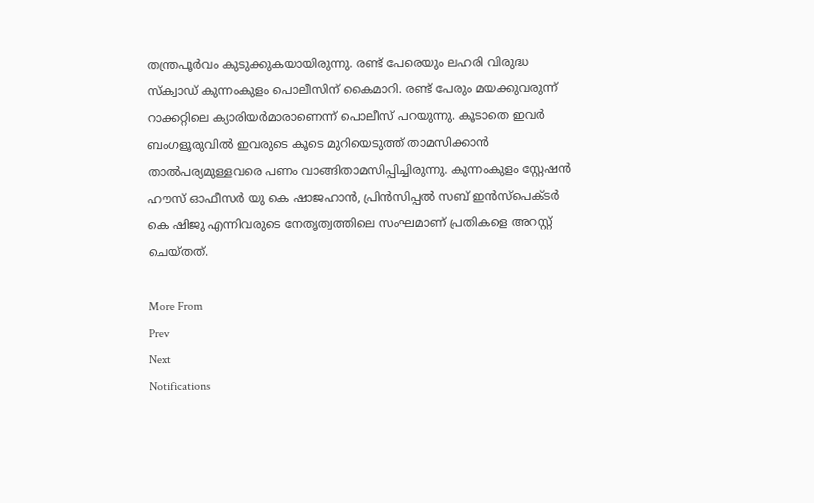തന്ത്രപൂര്‍വം കുടുക്കുകയായിരുന്നു. രണ്ട് പേരെയും ലഹരി വിരുദ്ധ സ്‌ക്വാഡ് കുന്നംകുളം പൊലീസിന് കൈമാറി. രണ്ട് പേരും മയക്കുവരുന്ന് റാക്കറ്റിലെ ക്യാരിയര്‍മാരാണെന്ന് പൊലീസ് പറയുന്നു. കൂടാതെ ഇവര്‍ ബംഗളൂരുവില്‍ ഇവരുടെ കൂടെ മുറിയെടുത്ത് താമസിക്കാന്‍ താല്‍പര്യമുള്ളവരെ പണം വാങ്ങിതാമസിപ്പിച്ചിരുന്നു. കുന്നംകുളം സ്റ്റേഷന്‍ ഹൗസ് ഓഫീസര്‍ യു കെ ഷാജഹാന്‍, പ്രിന്‍സിപ്പല്‍ സബ് ഇന്‍സ്പെക്ടര്‍ കെ ഷിജു എന്നിവരുടെ നേതൃത്വത്തിലെ സംഘമാണ് പ്രതികളെ അറസ്റ്റ് ചെയ്തത്.

More From
Prev
Next
Notifications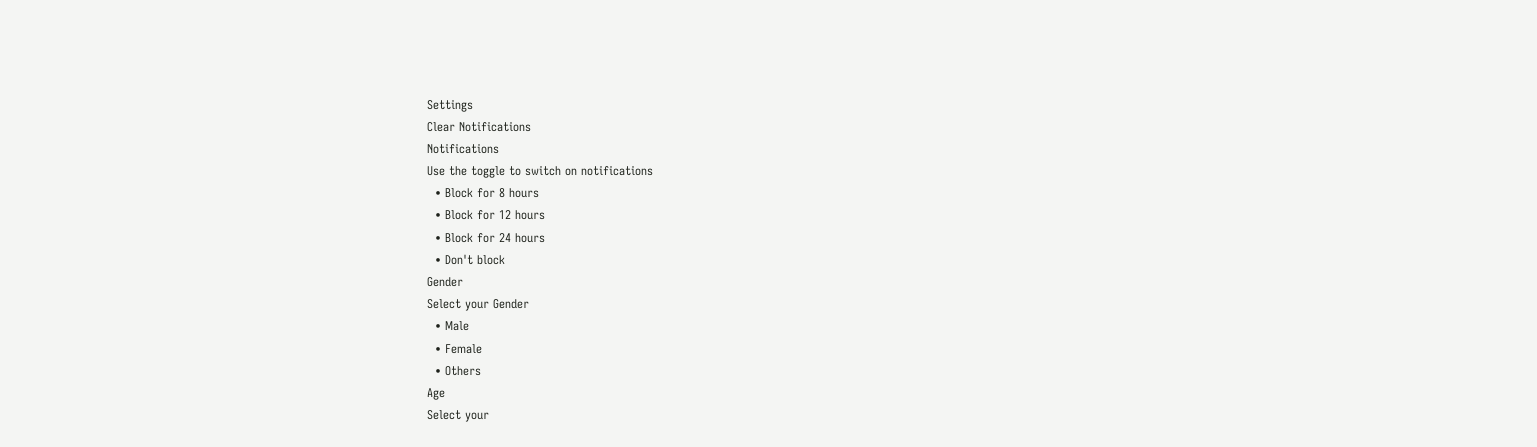Settings
Clear Notifications
Notifications
Use the toggle to switch on notifications
  • Block for 8 hours
  • Block for 12 hours
  • Block for 24 hours
  • Don't block
Gender
Select your Gender
  • Male
  • Female
  • Others
Age
Select your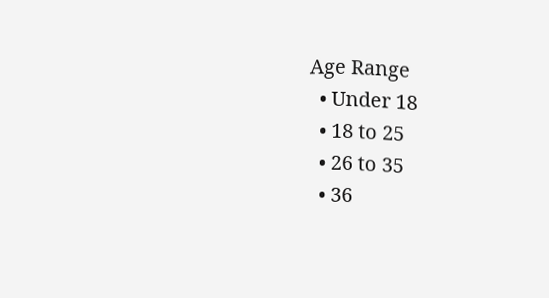Age Range
  • Under 18
  • 18 to 25
  • 26 to 35
  • 36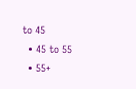to 45
  • 45 to 55
  • 55+